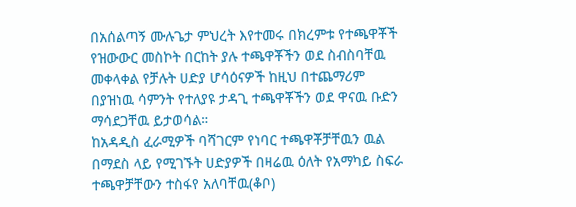በአሰልጣኝ ሙሉጌታ ምህረት እየተመሩ በክረምቱ የተጫዋቾች የዝውውር መስኮት በርከት ያሉ ተጫዋቾችን ወደ ስብስባቸዉ መቀላቀል የቻሉት ሀድያ ሆሳዕናዎች ከዚህ በተጨማሪም በያዝነዉ ሳምንት የተለያዩ ታዳጊ ተጫዋቾችን ወደ ዋናዉ ቡድን ማሳደጋቸዉ ይታወሳል።
ከአዳዲስ ፈራሚዎች ባሻገርም የነባር ተጫዋቾቻቸዉን ዉል በማደስ ላይ የሚገኙት ሀድያዎች በዛሬዉ ዕለት የአማካይ ስፍራ ተጫዋቻቸውን ተስፋየ አለባቸዉ(ቆቦ)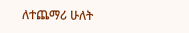ለተጨማሪ ሁለት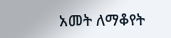አመት ለማቆየት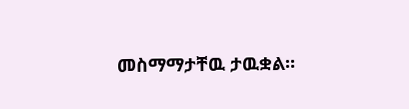መስማማታቸዉ ታዉቋል።